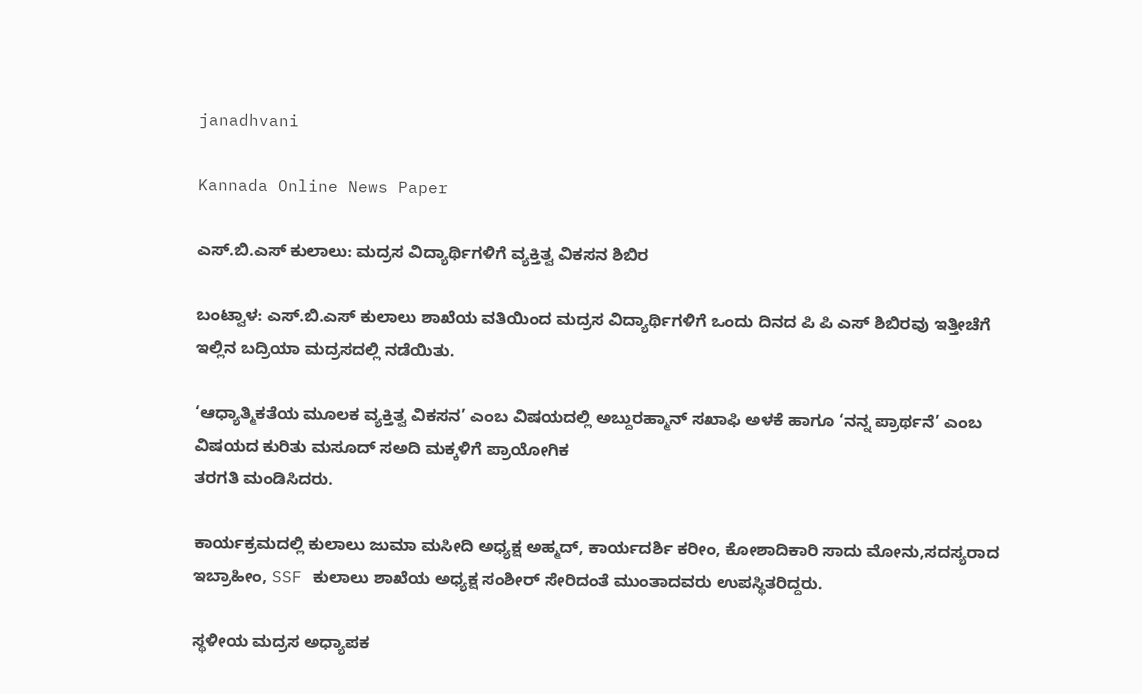janadhvani

Kannada Online News Paper

ಎಸ್.ಬಿ.ಎಸ್ ಕುಲಾಲು: ಮದ್ರಸ ವಿದ್ಯಾರ್ಥಿಗಳಿಗೆ ವ್ಯಕ್ತಿತ್ವ ವಿಕಸನ ಶಿಬಿರ

ಬಂಟ್ವಾಳ: ಎಸ್.ಬಿ.ಎಸ್ ಕುಲಾಲು ಶಾಖೆಯ ವತಿಯಿಂದ ಮದ್ರಸ ವಿದ್ಯಾರ್ಥಿಗಳಿಗೆ ಒಂದು ದಿನದ ಪಿ ಪಿ ಎಸ್ ಶಿಬಿರವು ಇತ್ತೀಚೆಗೆ ಇಲ್ಲಿನ ಬದ್ರಿಯಾ ಮದ್ರಸದಲ್ಲಿ ನಡೆಯಿತು.

‘ಆಧ್ಯಾತ್ಮಿಕತೆಯ ಮೂಲಕ ವ್ಯಕ್ತಿತ್ವ ವಿಕಸನ’ ಎಂಬ ವಿಷಯದಲ್ಲಿ ಅಬ್ದುರಹ್ಮಾನ್ ಸಖಾಫಿ ಅಳಕೆ ಹಾಗೂ ‘ನನ್ನ ಪ್ರಾರ್ಥನೆ’ ಎಂಬ ವಿಷಯದ ಕುರಿತು ಮಸೂದ್ ಸಅದಿ ಮಕ್ಕಳಿಗೆ ಪ್ರಾಯೋಗಿಕ
ತರಗತಿ ಮಂಡಿಸಿದರು.

ಕಾರ್ಯಕ್ರಮದಲ್ಲಿ ಕುಲಾಲು ಜುಮಾ ಮಸೀದಿ ಅಧ್ಯಕ್ಷ ಅಹ್ಮದ್, ಕಾರ್ಯದರ್ಶಿ ಕರೀಂ, ಕೋಶಾದಿಕಾರಿ ಸಾದು ಮೋನು,ಸದಸ್ಯರಾದ ಇಬ್ರಾಹೀಂ, SSF ಕುಲಾಲು ಶಾಖೆಯ ಅಧ್ಯಕ್ಷ ಸಂಶೀರ್ ಸೇರಿದಂತೆ ಮುಂತಾದವರು ಉಪಸ್ಥಿತರಿದ್ದರು.

ಸ್ಥಳೀಯ ಮದ್ರಸ ಅಧ್ಯಾಪಕ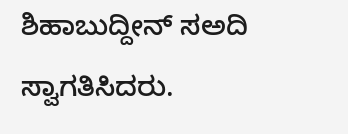ಶಿಹಾಬುದ್ದೀನ್ ಸಅದಿ ಸ್ವಾಗತಿಸಿದರು.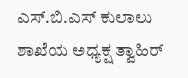ಎಸ್.ಬಿ.ಎಸ್ ಕುಲಾಲು ಶಾಖೆಯ ಅಧ್ಯಕ್ಷ ತ್ವಾಹಿರ್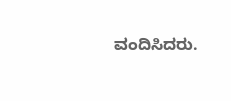ವಂದಿಸಿದರು.